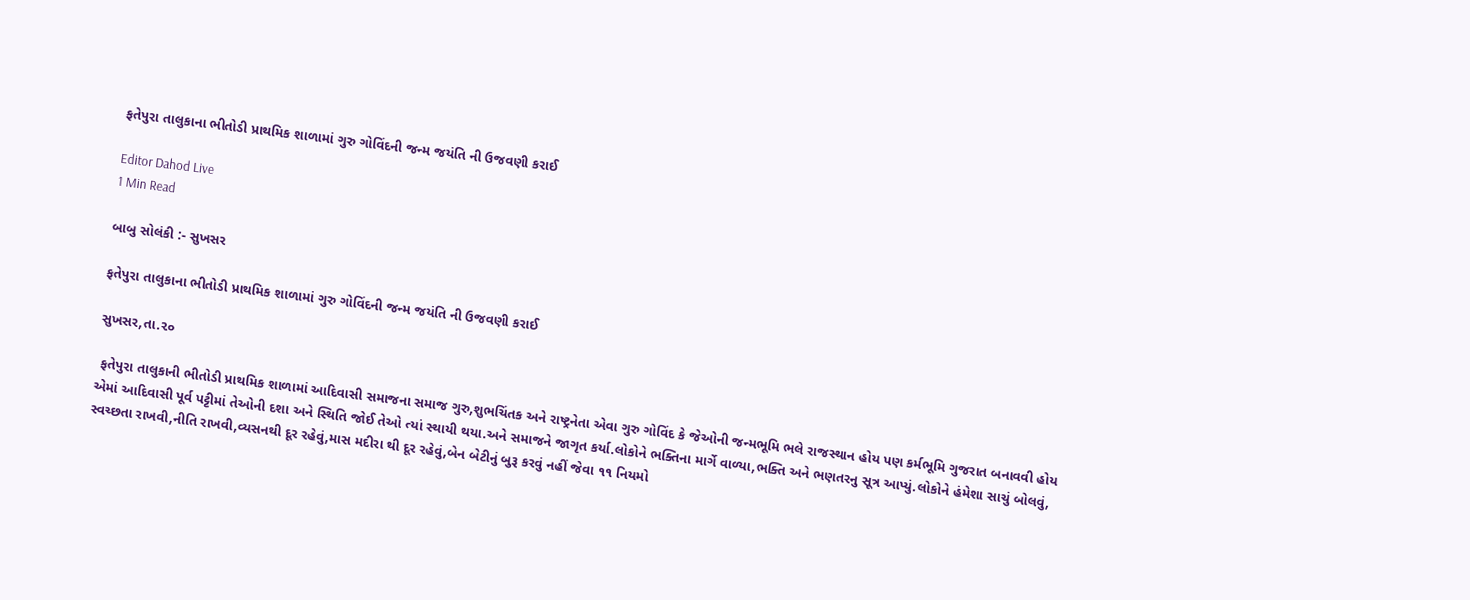ફતેપુરા તાલુકાના ભીતોડી પ્રાથમિક શાળામાં ગુરુ ગોવિંદની જન્મ જયંતિ ની ઉજવણી કરાઈ

Editor Dahod Live
1 Min Read

બાબુ સોલંકી :- સુખસર

ફતેપુરા તાલુકાના ભીતોડી પ્રાથમિક શાળામાં ગુરુ ગોવિંદની જન્મ જયંતિ ની ઉજવણી કરાઈ

સુખસર,તા.૨૦

 ફતેપુરા તાલુકાની ભીતોડી પ્રાથમિક શાળામાં આદિવાસી સમાજના સમાજ ગુરુ,શુભચિંતક અને રાષ્ટ્રનેતા એવા ગુરુ ગોવિંદ કે જેઓની જન્મભૂમિ ભલે રાજસ્થાન હોય પણ કર્મભૂમિ ગુજરાત બનાવવી હોય એમાં આદિવાસી પૂર્વ પટ્ટીમાં તેઓની દશા અને સ્થિતિ જોઈ તેઓ ત્યાં સ્થાયી થયા.અને સમાજને જાગૃત કર્યા.લોકોને ભક્તિના માર્ગે વાળ્યા,ભક્તિ અને ભણતરનુ સૂત્ર આપ્યું.લોકોને હંમેશા સાચું બોલવું, સ્વચ્છતા રાખવી,નીતિ રાખવી,વ્યસનથી દૂર રહેવું,માસ મદીરા થી દૂર રહેવું,બેન બેટીનું બુરૂ કરવું નહીં જેવા ૧૧ નિયમો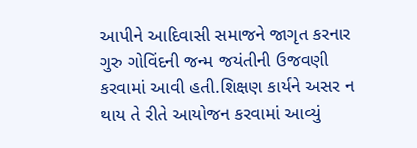આપીને આદિવાસી સમાજને જાગૃત કરનાર ગુરુ ગોવિંદની જન્મ જયંતીની ઉજવણી કરવામાં આવી હતી.શિક્ષણ કાર્યને અસર ન થાય તે રીતે આયોજન કરવામાં આવ્યું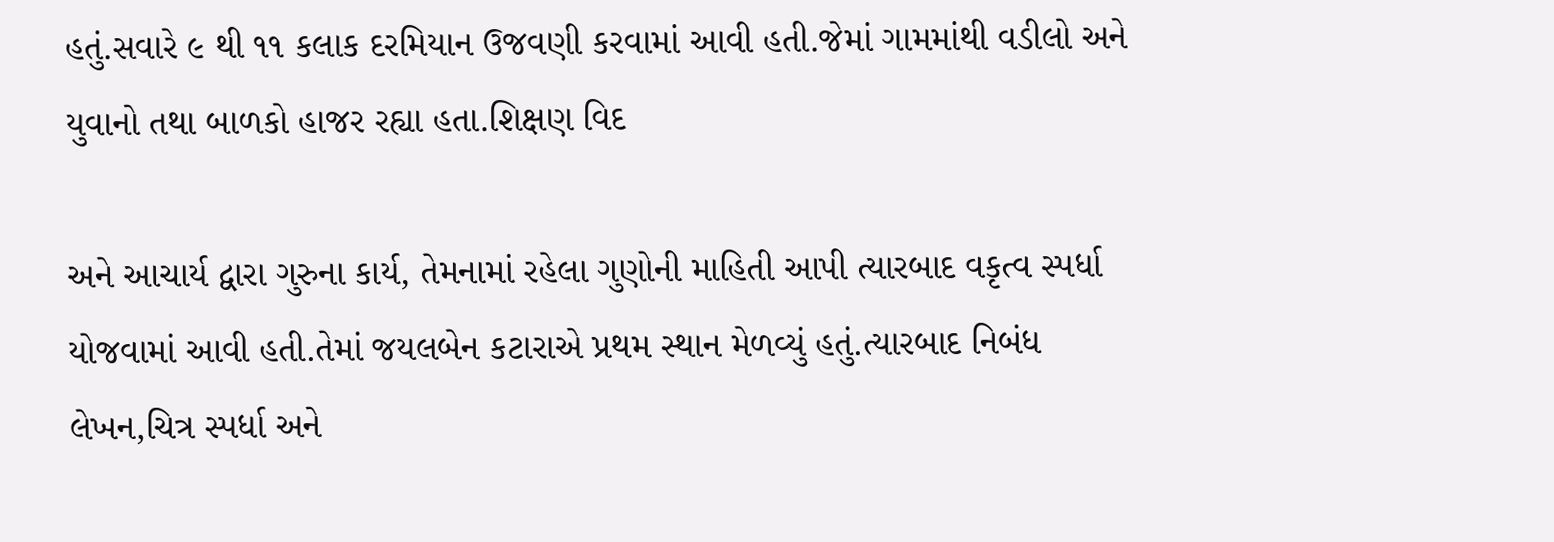હતું.સવારે ૯ થી ૧૧ કલાક દરમિયાન ઉજવણી કરવામાં આવી હતી.જેમાં ગામમાંથી વડીલો અને યુવાનો તથા બાળકો હાજર રહ્યા હતા.શિક્ષણ વિદ

અને આચાર્ય દ્વારા ગુરુના કાર્ય, તેમનામાં રહેલા ગુણોની માહિતી આપી ત્યારબાદ વકૃત્વ સ્પર્ધા યોજવામાં આવી હતી.તેમાં જયલબેન કટારાએ પ્રથમ સ્થાન મેળવ્યું હતું.ત્યારબાદ નિબંધ લેખન,ચિત્ર સ્પર્ધા અને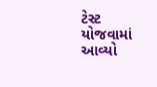ટેસ્ટ યોજવામાં આવ્યો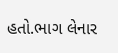હતો.ભાગ લેનાર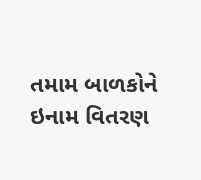તમામ બાળકોને ઇનામ વિતરણ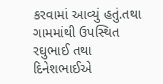કરવામાં આવ્યું હતું.તથા ગામમાંથી ઉપસ્થિત રઘુભાઈ તથા દિનેશભાઈએ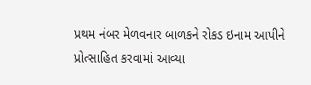પ્રથમ નંબર મેળવનાર બાળકને રોકડ ઇનામ આપીને પ્રોત્સાહિત કરવામાં આવ્યા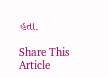હતા.

Share This Article